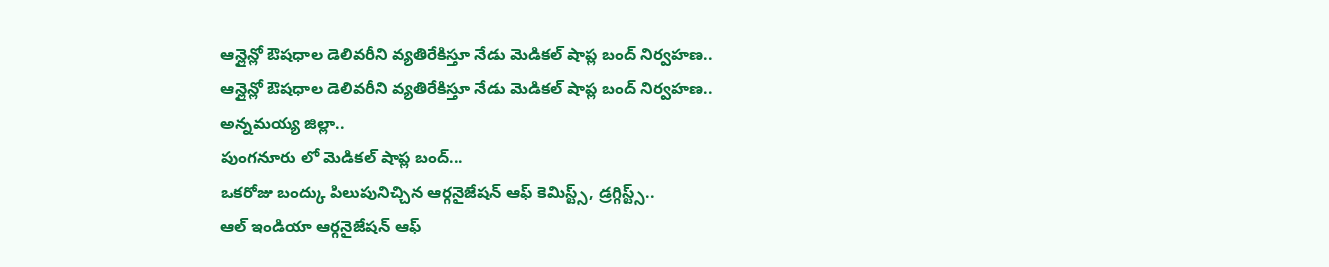ఆన్లైన్లో ఔషధాల డెలివరీని వ్యతిరేకిస్తూ నేడు మెడికల్ షాప్ల బంద్ నిర్వహణ..
ఆన్లైన్లో ఔషధాల డెలివరీని వ్యతిరేకిస్తూ నేడు మెడికల్ షాప్ల బంద్ నిర్వహణ..
అన్నమయ్య జిల్లా..
పుంగనూరు లో మెడికల్ షాప్ల బంద్...
ఒకరోజు బంద్కు పిలుపునిచ్చిన ఆర్గనైజేషన్ ఆఫ్ కెమిస్ట్స్, డ్రగ్గిస్ట్స్..
ఆల్ ఇండియా ఆర్గనైజేషన్ ఆఫ్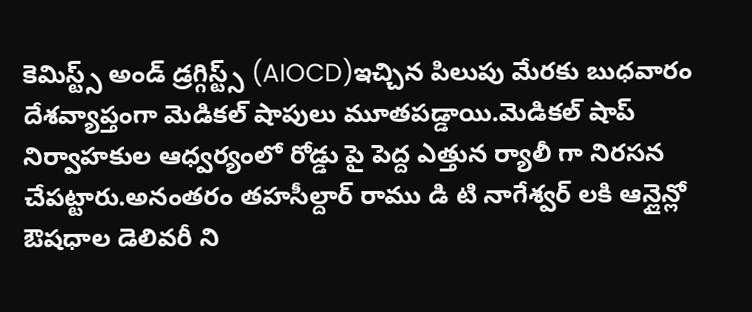కెమిస్ట్స్ అండ్ డ్రగ్గిస్ట్స్ (AIOCD)ఇచ్చిన పిలుపు మేరకు బుధవారం దేశవ్యాప్తంగా మెడికల్ షాపులు మూతపడ్డాయి.మెడికల్ షాప్ నిర్వాహకుల ఆధ్వర్యంలో రోడ్డు పై పెద్ద ఎత్తున ర్యాలీ గా నిరసన చేపట్టారు.అనంతరం తహసీల్దార్ రాము డి టి నాగేశ్వర్ లకి ఆన్లైన్లో ఔషధాల డెలివరీ ని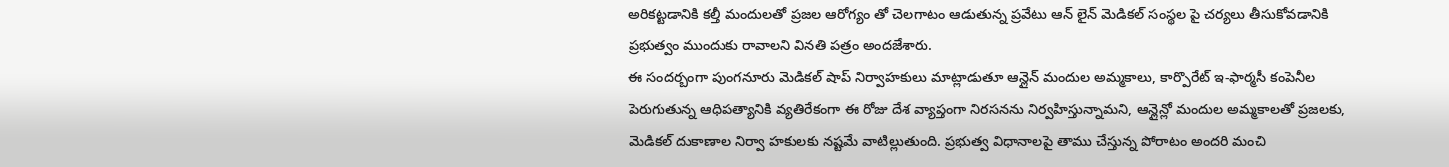అరికట్టడానికి కల్తీ మందులతో ప్రజల ఆరోగ్యం తో చెలగాటం ఆడుతున్న ప్రవేటు ఆన్ లైన్ మెడికల్ సంస్థల పై చర్యలు తీసుకోవడానికి ప్రభుత్వం ముందుకు రావాలని వినతి పత్రం అందజేశారు.
ఈ సందర్బంగా పుంగనూరు మెడికల్ షాప్ నిర్వాహకులు మాట్లాడుతూ ఆన్లైన్ మందుల అమ్మకాలు, కార్పొరేట్ ఇ-ఫార్మసీ కంపెనీల పెరుగుతున్న ఆధిపత్యానికి వ్యతిరేకంగా ఈ రోజు దేశ వ్యాప్తంగా నిరసనను నిర్వహిస్తున్నామని, ఆన్లైన్లో మందుల అమ్మకాలతో ప్రజలకు, మెడికల్ దుకాణాల నిర్వా హకులకు నష్టమే వాటిల్లుతుంది. ప్రభుత్వ విధానాలపై తాము చేస్తున్న పోరాటం అందరి మంచి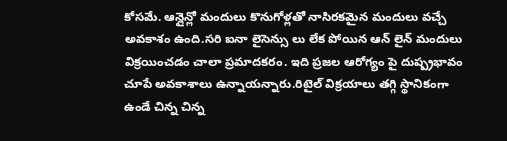కోసమే. ఆన్లైన్లో మందులు కొనుగోళ్లతో నాసిరకమైన మందులు వచ్చే అవకాశం ఉంది.సరి ఐనా లైసెన్సు లు లేక పోయిన ఆన్ లైన్ మందులు విక్రయించడం చాలా ప్రమాదకరం. ఇది ప్రజల ఆరోగ్యం పై దుష్ప్రభావం చూపే అవకాశాలు ఉన్నాయన్నారు.రిటైల్ విక్రయాలు తగ్గి స్థానికంగా ఉండే చిన్న చిన్న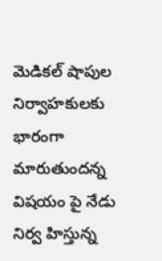మెడికల్ షాపుల నిర్వాహకులకు భారంగా మారుతుందన్న విషయం పై నేడు నిర్వ హిస్తున్న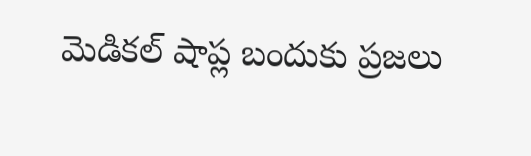మెడికల్ షాప్ల బందుకు ప్రజలు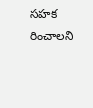సహక రించాలని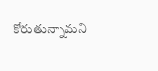కోరుతున్నామని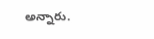అన్నారు.